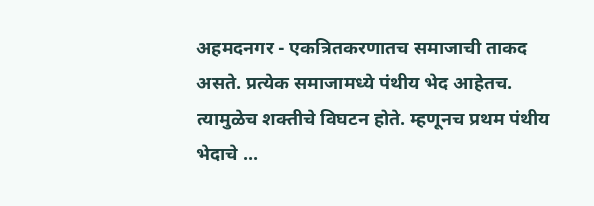अहमदनगर - एकत्रितकरणातच समाजाची ताकद असते. प्रत्येक समाजामध्ये पंथीय भेद आहेतच. त्यामुळेच शक्तीचे विघटन होते. म्हणूनच प्रथम पंथीय भेदाचे ...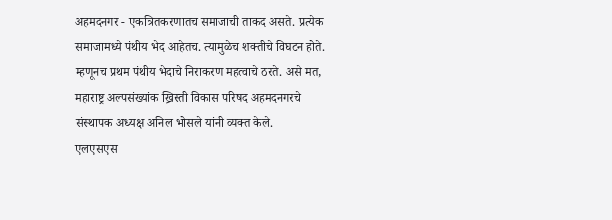अहमदनगर - एकत्रितकरणातच समाजाची ताकद असते. प्रत्येक समाजामध्ये पंथीय भेद आहेतच. त्यामुळेच शक्तीचे विघटन होते. म्हणूनच प्रथम पंथीय भेदाचे निराकरण महत्वाचे ठरते. असे मत, महाराष्ट्र अल्पसंख्यांक ख्रिस्ती विकास परिषद अहमदनगरचे संस्थापक अध्यक्ष अनिल भोसले यांनी व्यक्त केले.
एलएसएस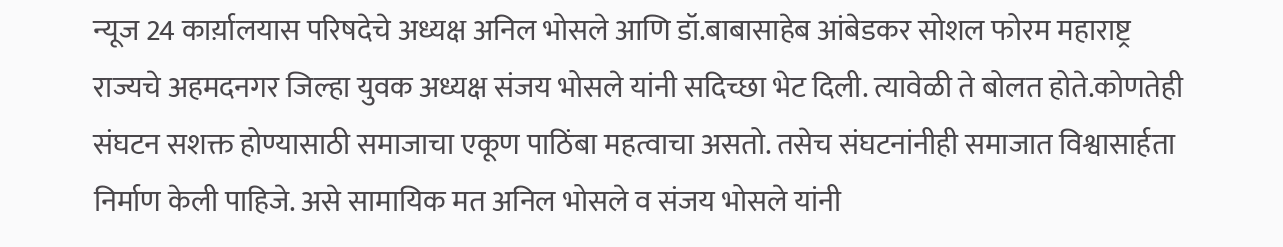न्यूज 24 कार्य़ालयास परिषदेचे अध्यक्ष अनिल भोसले आणि डॉ.बाबासाहेब आंबेडकर सोशल फोरम महाराष्ट्र राज्यचे अहमदनगर जिल्हा युवक अध्यक्ष संजय भोसले यांनी सदिच्छा भेट दिली. त्यावेळी ते बोलत होते.कोणतेही संघटन सशक्त होण्यासाठी समाजाचा एकूण पाठिंबा महत्वाचा असतो. तसेच संघटनांनीही समाजात विश्वासार्हता निर्माण केली पाहिजे. असे सामायिक मत अनिल भोसले व संजय भोसले यांनी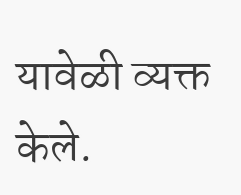यावेळी व्यक्त केले.